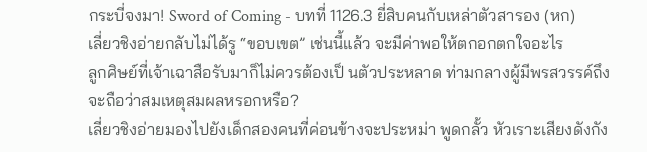กระบี่จงมา! Sword of Coming - บทที่ 1126.3 ยี่สิบคนกับเหล่าตัวสารอง (หก)
เลี่ยวชิงอ่ายกลับไม่ได้รู “ขอบเขต” เช่นนี้แล้ว จะมีค่าพอให้ตกอกตกใจอะไร
ลูกศิษย์ที่เจ้าเฉาสือรับมาก็ไม่ควรต้องเป็ นตัวประหลาด ท่ามกลางผู้มีพรสวรรค์ถึงจะถือว่าสมเหตุสมผลหรอกหรือ?
เลี่ยวชิงอ่ายมองไปยังเด็กสองคนที่ค่อนข้างจะประหม่า พูดกลั้ว หัวเราะเสียงดังกัง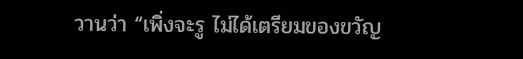วานว่า “เพิ่งจะรู ไม่ได้เตรียมของขวัญ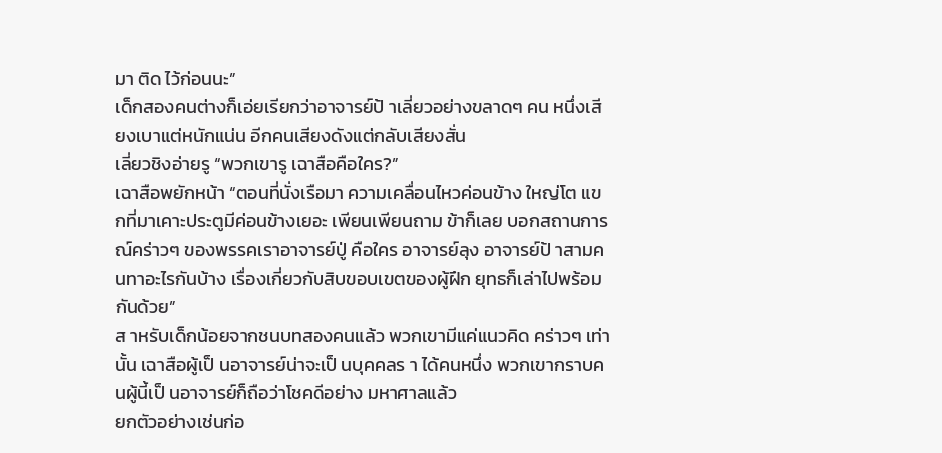มา ติด ไว้ก่อนนะ”
เด็กสองคนต่างก็เอ่ยเรียกว่าอาจารย์ป้ าเลี่ยวอย่างขลาดๆ คน หนึ่งเสียงเบาแต่หนักแน่น อีกคนเสียงดังแต่กลับเสียงสั่น
เลี่ยวชิงอ่ายรู “พวกเขารู เฉาสือคือใคร?”
เฉาสือพยักหน้า “ตอนที่นั่งเรือมา ความเคลื่อนไหวค่อนข้าง ใหญ่โต แขกที่มาเคาะประตูมีค่อนข้างเยอะ เพียนเพียนถาม ข้าก็เลย บอกสถานการณ์คร่าวๆ ของพรรคเราอาจารย์ปู่ คือใคร อาจารย์ลุง อาจารย์ป้ าสามคนทาอะไรกันบ้าง เรื่องเกี่ยวกับสิบขอบเขตของผู้ฝึก ยุทธก็เล่าไปพร้อมกันด้วย”
ส าหรับเด็กน้อยจากชนบทสองคนแล้ว พวกเขามีแค่แนวคิด คร่าวๆ เท่านั้น เฉาสือผู้เป็ นอาจารย์น่าจะเป็ นบุคคลร า ได้คนหนึ่ง พวกเขากราบคนผู้นี้เป็ นอาจารย์ก็ถือว่าโชคดีอย่าง มหาศาลแล้ว
ยกตัวอย่างเช่นก่อ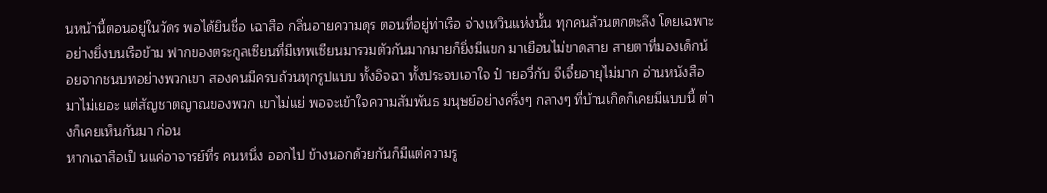นหน้านี้ตอนอยู่ในวัดร พอได้ยินชื่อ เฉาสือ กลิ่นอายความดุร ตอนที่อยู่ท่าเรือ จ่างเหวินแห่งนั้น ทุกคนล้วนตกตะลึง โดยเฉพาะอย่างยิ่งบนเรือข้าม ฟากของตระกูลเซียนที่มีเทพเซียนมารวมตัวกันมากมายก็ยิ่งมีแขก มาเยือนไม่ขาดสาย สายตาที่มองเด็กน้อยจากชนบทอย่างพวกเขา สองคนมีครบถ้วนทุกรูปแบบ ทั้งอิจฉา ทั้งประจบเอาใจ ป๋ ายอวี่กับ จีเจี๋ยอายุไม่มาก อ่านหนังสือมาไม่เยอะ แต่สัญชาตญาณของพวก เขาไม่แย่ พอจะเข้าใจความสัมพันธ มนุษย์อย่างครึ่งๆ กลางๆ ที่บ้านเกิดก็เคยมีแบบนี้ ต่างก็เคยเห็นกันมา ก่อน
หากเฉาสือเป็ นแค่อาจารย์ที่ร คนหนึ่ง ออกไป ข้างนอกด้วยกันก็มีแต่ความรู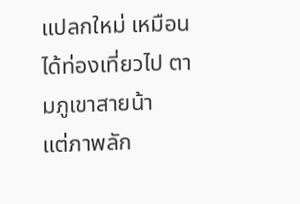แปลกใหม่ เหมือนได้ท่องเที่ยวไป ตามภูเขาสายน้า
แต่ภาพลัก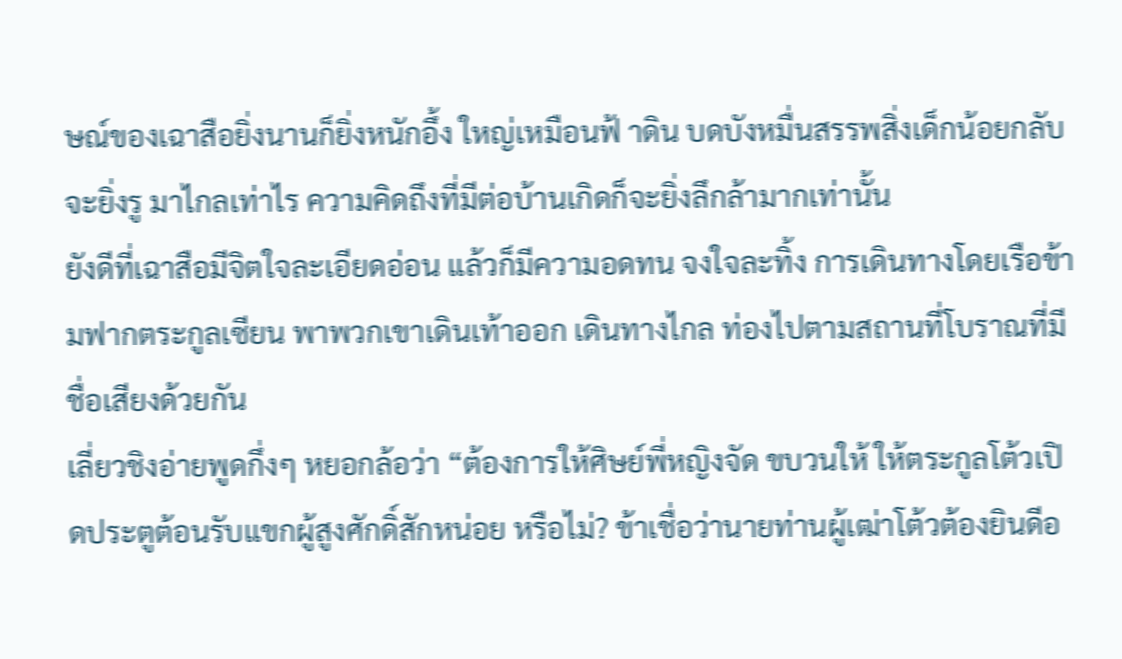ษณ์ของเฉาสือยิ่งนานก็ยิ่งหนักอึ้ง ใหญ่เหมือนฟ้ าดิน บดบังหมื่นสรรพสิ่งเด็กน้อยกลับจะยิ่งรู มาไกลเท่าไร ความคิดถึงที่มีต่อบ้านเกิดก็จะยิ่งลึกล้ามากเท่านั้น
ยังดีที่เฉาสือมีจิตใจละเอียดอ่อน แล้วก็มีความอดทน จงใจละทิ้ง การเดินทางโดยเรือข้ามฟากตระกูลเซียน พาพวกเขาเดินเท้าออก เดินทางไกล ท่องไปตามสถานที่โบราณที่มีชื่อเสียงด้วยกัน
เลี่ยวชิงอ่ายพูดกึ่งๆ หยอกล้อว่า “ต้องการให้ศิษย์พี่หญิงจัด ขบวนให้ ให้ตระกูลโต้วเปิ ดประตูต้อนรับแขกผู้สูงศักดิ์สักหน่อย หรือไม่? ข้าเชื่อว่านายท่านผู้เฒ่าโต้วต้องยินดีอ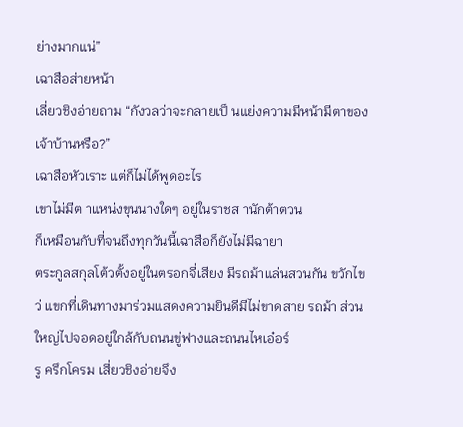ย่างมากแน่”
เฉาสือส่ายหน้า
เลี่ยวชิงอ่ายถาม “กังวลว่าจะกลายเป็ นแย่งความมีหน้ามีตาของ เจ้าบ้านหรือ?”
เฉาสือหัวเราะ แต่ก็ไม่ได้พูดอะไร
เขาไม่มีต าแหน่งขุนนางใดๆ อยู่ในราชส านักต้าตวน
ก็เหมือนกับที่จนถึงทุกวันนี้เฉาสือก็ยังไม่มีฉายา
ตระกูลสกุลโต้วตั้งอยู่ในตรอกจี่เสียง มีรถม้าแล่นสวนกัน ขวักไขว่ แขกที่เดินทางมาร่วมแสดงความยินดีมีไม่ขาดสาย รถม้า ส่วนใหญ่ไปจอดอยู่ใกล้กับถนนขู่ฟางและถนนไหเอ๋อร์
รู ครึกโครม เสี่ยวชิงอ่ายจึง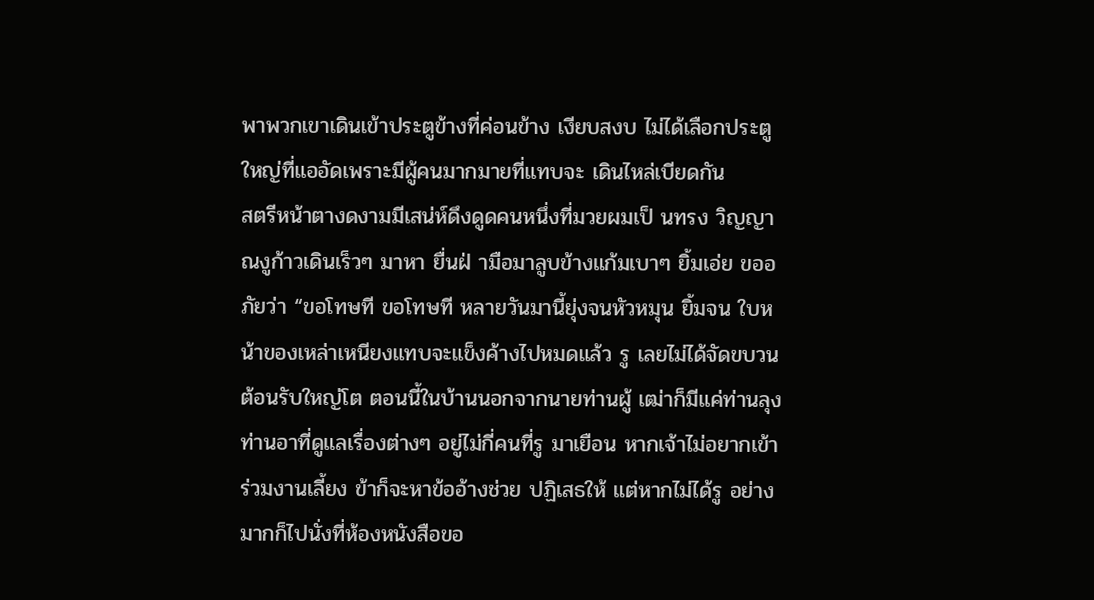พาพวกเขาเดินเข้าประตูข้างที่ค่อนข้าง เงียบสงบ ไม่ได้เลือกประตูใหญ่ที่แออัดเพราะมีผู้คนมากมายที่แทบจะ เดินไหล่เบียดกัน
สตรีหน้าตางดงามมีเสน่ห์ดึงดูดคนหนึ่งที่มวยผมเป็ นทรง วิญญาณงูก้าวเดินเร็วๆ มาหา ยื่นฝ่ ามือมาลูบข้างแก้มเบาๆ ยิ้มเอ่ย ขออภัยว่า “ขอโทษที ขอโทษที หลายวันมานี้ยุ่งจนหัวหมุน ยิ้มจน ใบหน้าของเหล่าเหนียงแทบจะแข็งค้างไปหมดแล้ว รู เลยไม่ได้จัดขบวนต้อนรับใหญ่โต ตอนนี้ในบ้านนอกจากนายท่านผู้ เฒ่าก็มีแค่ท่านลุงท่านอาที่ดูแลเรื่องต่างๆ อยู่ไม่กี่คนที่รู มาเยือน หากเจ้าไม่อยากเข้าร่วมงานเลี้ยง ข้าก็จะหาข้ออ้างช่วย ปฏิเสธให้ แต่หากไม่ได้รู อย่างมากก็ไปนั่งที่ห้องหนังสือขอ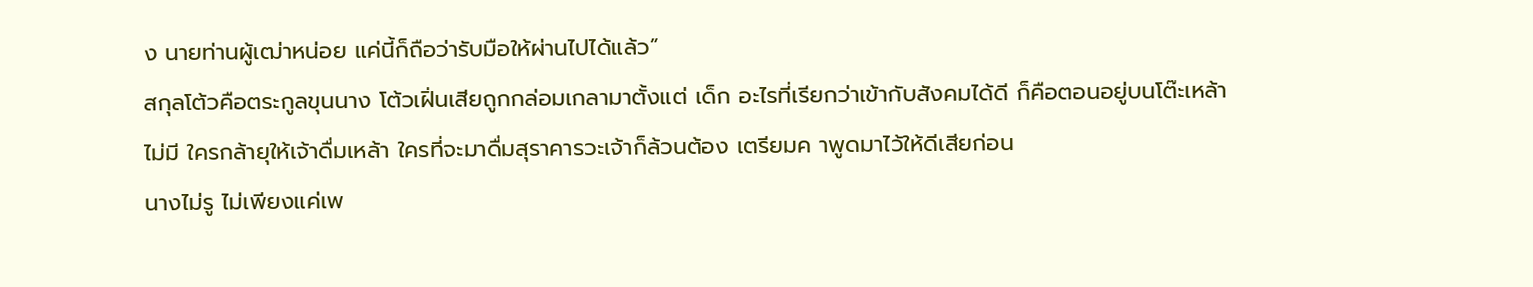ง นายท่านผู้เฒ่าหน่อย แค่นี้ก็ถือว่ารับมือให้ผ่านไปได้แล้ว”
สกุลโต้วคือตระกูลขุนนาง โต้วเฝิ่นเสียถูกกล่อมเกลามาตั้งแต่ เด็ก อะไรที่เรียกว่าเข้ากับสังคมได้ดี ก็คือตอนอยู่บนโต๊ะเหล้าไม่มี ใครกล้ายุให้เจ้าดื่มเหล้า ใครที่จะมาดื่มสุราคารวะเจ้าก็ล้วนต้อง เตรียมค าพูดมาไว้ให้ดีเสียก่อน
นางไม่รู ไม่เพียงแค่เพ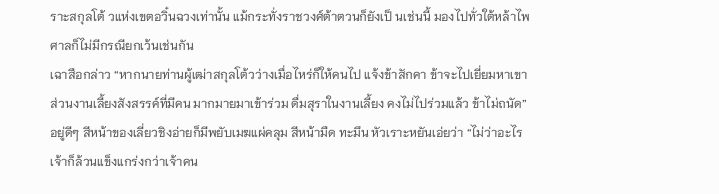ราะสกุลโต้ วแห่งเขตอวิ๋นฉวงเท่านั้น แม้กระทั่งราชวงศ์ต้าตวนก็ยังเป็ นเช่นนี้ มองไปทั่วใต้หล้าไพศาลก็ไม่มีกรณียกเว้นเช่นกัน
เฉาสือกล่าว “หากนายท่านผู้เฒ่าสกุลโต้วว่างเมื่อไหร่ก็ให้คนไป แจ้งข้าสักคา ข้าจะไปเยี่ยมหาเขา ส่วนงานเลี้ยงสังสรรค์ที่มีคน มากมายมาเข้าร่วม ดื่มสุราในงานเลี้ยง คงไม่ไปร่วมแล้ว ข้าไม่ถนัด”
อยู่ดีๆ สีหน้าของเลี่ยวชิงอ่ายก็มีพยับเมฆแผ่คลุม สีหน้ามืด ทะมึน หัวเราะหยันเอ่ยว่า “ไม่ว่าอะไรเจ้าก็ล้วนแข็งแกร่งกว่าเจ้าคน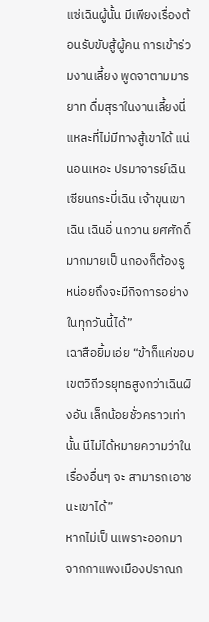แซ่เฉินผู้นั้น มีเพียงเรื่องต้อนรับขับสู้ผู้คน การเข้าร่วมงานเลี้ยง พูดจาตามมารยาท ดื่มสุราในงานเลี้ยงนี่แหละที่ไม่มีทางสู้เขาได้ แน่นอนเหอะ ปรมาจารย์เฉิน เซียนกระบี่เฉิน เจ้าขุนเขาเฉิน เฉินอิ่ นกวาน ยศศักดิ์มากมายเป็ นกองก็ต้องรู หน่อยถึงจะมีกิจการอย่างในทุกวันนี้ได้”
เฉาสือยิ้มเอ่ย “ข้าก็แค่ขอบเขตวิถีวรยุทธสูงกว่าเฉินผิงอัน เล็กน้อยชั่วคราวเท่านั้น นีไม่ได้หมายความว่าในเรื่องอื่นๆ จะ สามารถเอาชนะเขาได้”
หากไม่เป็ นเพราะออกมาจากกาแพงเมืองปราณก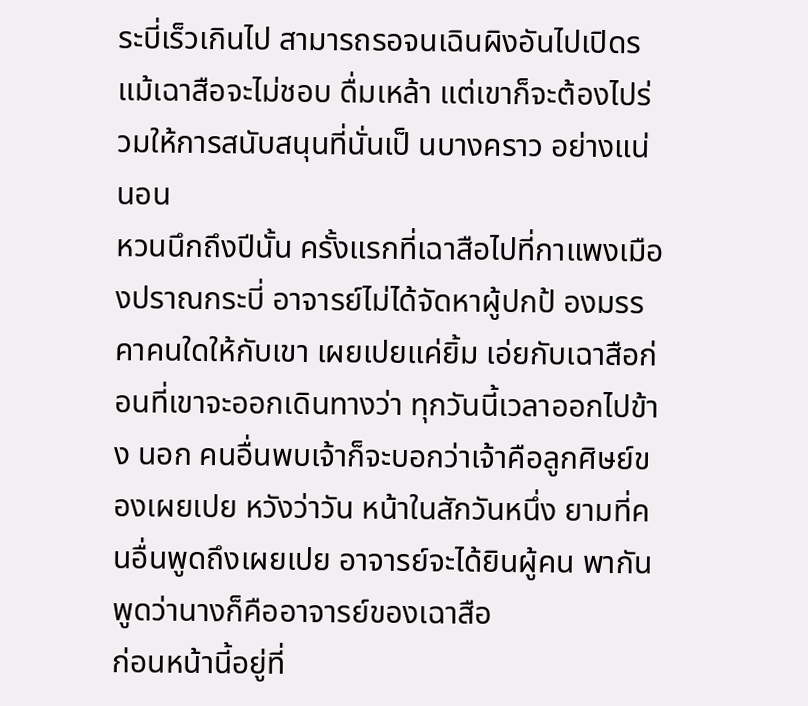ระบี่เร็วเกินไป สามารถรอจนเฉินผิงอันไปเปิดร แม้เฉาสือจะไม่ชอบ ดื่มเหล้า แต่เขาก็จะต้องไปร่วมให้การสนับสนุนที่นั่นเป็ นบางคราว อย่างแน่นอน
หวนนึกถึงปีนั้น ครั้งแรกที่เฉาสือไปที่กาแพงเมืองปราณกระบี่ อาจารย์ไม่ได้จัดหาผู้ปกป้ องมรรคาคนใดให้กับเขา เผยเปยแค่ยิ้ม เอ่ยกับเฉาสือก่อนที่เขาจะออกเดินทางว่า ทุกวันนี้เวลาออกไปข้าง นอก คนอื่นพบเจ้าก็จะบอกว่าเจ้าคือลูกศิษย์ของเผยเปย หวังว่าวัน หน้าในสักวันหนึ่ง ยามที่คนอื่นพูดถึงเผยเปย อาจารย์จะได้ยินผู้คน พากันพูดว่านางก็คืออาจารย์ของเฉาสือ
ก่อนหน้านี้อยู่ที่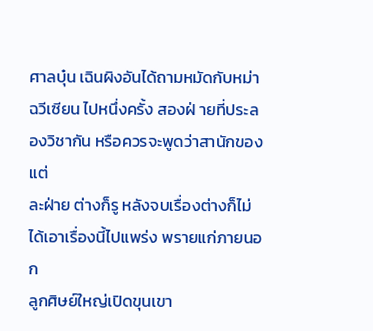ศาลบุ๋น เฉินผิงอันได้ถามหมัดกับหม่าฉวีเซียน ไปหนึ่งครั้ง สองฝ่ ายที่ประลองวิชากัน หรือควรจะพูดว่าสานักของแต่
ละฝ่าย ต่างก็รู หลังจบเรื่องต่างก็ไม่ได้เอาเรื่องนี้ไปแพร่ง พรายแก่ภายนอก
ลูกศิษย์ใหญ่เปิดขุนเขา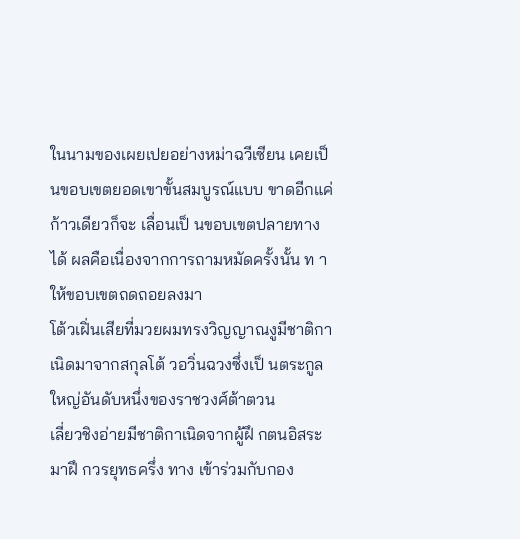ในนามของเผยเปยอย่างหม่าฉวีเซียน เคยเป็ นขอบเขตยอดเขาขั้นสมบูรณ์แบบ ขาดอีกแค่ก้าวเดียวก็จะ เลื่อนเป็ นขอบเขตปลายทางได้ ผลคือเนื่องจากการถามหมัดครั้งนั้น ท าให้ขอบเขตถดถอยลงมา
โต้วเฝิ่นเสียที่มวยผมทรงวิญญาณงูมีชาติกาเนิดมาจากสกุลโต้ วอวิ่นฉวงซึ่งเป็ นตระกูลใหญ่อันดับหนึ่งของราชวงศ์ต้าตวน
เลี่ยวชิงอ่ายมีชาติกาเนิดจากผู้ฝึ กตนอิสระ มาฝึ กวรยุทธครึ่ง ทาง เข้าร่วมกับกอง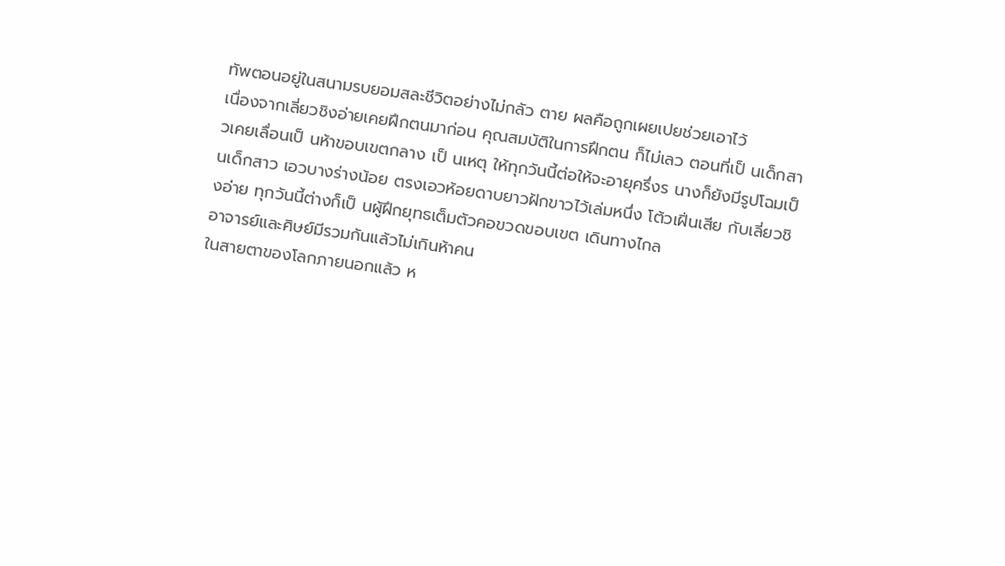ทัพตอนอยู่ในสนามรบยอมสละชีวิตอย่างไม่กลัว ตาย ผลคือถูกเผยเปยช่วยเอาไว้
เนื่องจากเลี่ยวชิงอ่ายเคยฝึกตนมาก่อน คุณสมบัติในการฝึกตน ก็ไม่เลว ตอนที่เป็ นเด็กสาวเคยเลื่อนเป็ นห้าขอบเขตกลาง เป็ นเหตุ ให้ทุกวันนี้ต่อให้จะอายุครึ่งร นางก็ยังมีรูปโฉมเป็ นเด็กสาว เอวบางร่างน้อย ตรงเอวห้อยดาบยาวฝักขาวไว้เล่มหนึ่ง โต้วเฝิ่นเสีย กับเลี่ยวชิงอ่าย ทุกวันนี้ต่างก็เป็ นผู้ฝึกยุทธเต็มตัวคอขวดขอบเขต เดินทางไกล
อาจารย์และศิษย์มีรวมกันแล้วไม่เกินห้าคน
ในสายตาของโลกภายนอกแล้ว ห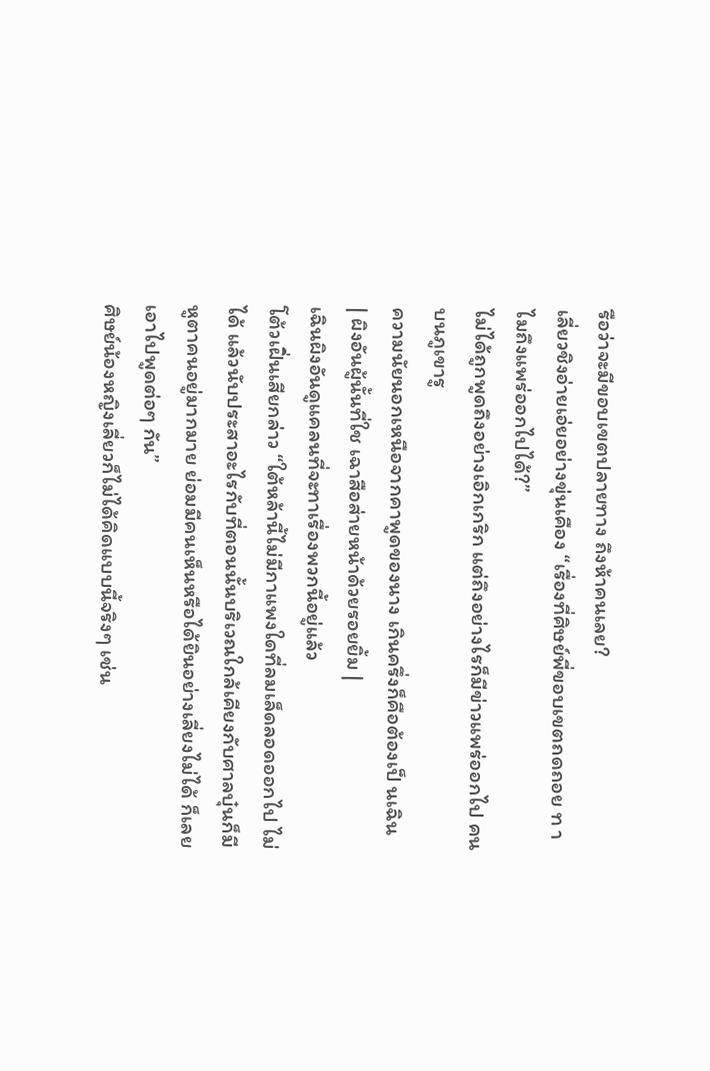รือว่าจะมีขอบเขตปลายทาง ถึงห้าคนเลย?
เลี่ยวชิงอ่ายเอ่ยอย่างขุ่นเคือง “เรื่องที่ศิษย์พี่ขอบเขตถดถอย ท าไมถึงแพร่ออกไปได้?”
ไม่ได้ถูกพูดถึงอย่างเอิกเกริก แต่ถึงอย่างไรก็มีข่าวแพร่ออกไป คนบนภูเขารู
ความนัยนอกเหนือจากคาพูดของนาง เกินครึ่งก็คือต้องเป็ นเฉิน
| ผิงอันผู้นั้นที่ใช เฉาสือส่ายหน้าด้วยรอยยิ้ม |
เฉินผิงอันดูแคลนที่จะทาเรื่องพวกนี้อยู่แล้ว
โต้วเฝิ่นเสียกล่าว “ใต้หล้านี้ไม่มีกาแพงใดที่ลมเล็ดลอดออกไป ไม่ได้ แล้วนับประสาอะไรกับที่ตอนนั้นบริเวณใกล้เคียงกับศาลบุ๋นก็มี หูตาคนอยู่มากมาย ย่อมมีคนเห็นหรือได้ยินอย่างเลี่ยงไม่ได้ ก็เลย เอาไปพูดต่อๆ กัน”
ศิษย์น้องหญิงเลี่ยวก็ไม่ได้คิดแบบนี้จริงๆ เช่น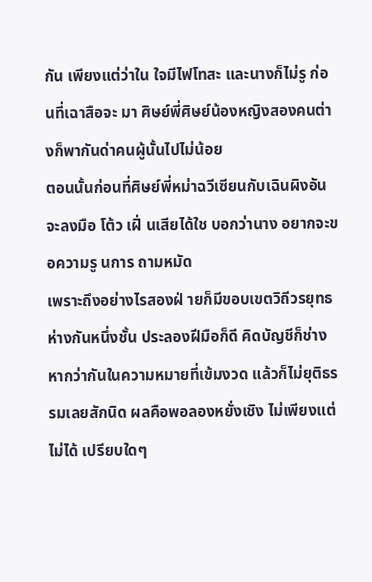กัน เพียงแต่ว่าใน ใจมีไฟโทสะ และนางก็ไม่รู ก่อนที่เฉาสือจะ มา ศิษย์พี่ศิษย์น้องหญิงสองคนต่างก็พากันด่าคนผู้นั้นไปไม่น้อย
ตอนนั้นก่อนที่ศิษย์พี่หม่าฉวีเซียนกับเฉินผิงอันจะลงมือ โต้ว เฝิ่ นเสียได้ใช บอกว่านาง อยากจะขอความรู นการ ถามหมัด
เพราะถึงอย่างไรสองฝ่ ายก็มีขอบเขตวิถีวรยุทธห่างกันหนึ่งชั้น ประลองฝีมือก็ดี คิดบัญชีก็ช่าง หากว่ากันในความหมายที่เข้มงวด แล้วก็ไม่ยุติธรรมเลยสักนิด ผลคือพอลองหยั่งเชิง ไม่เพียงแต่ไม่ได้ เปรียบใดๆ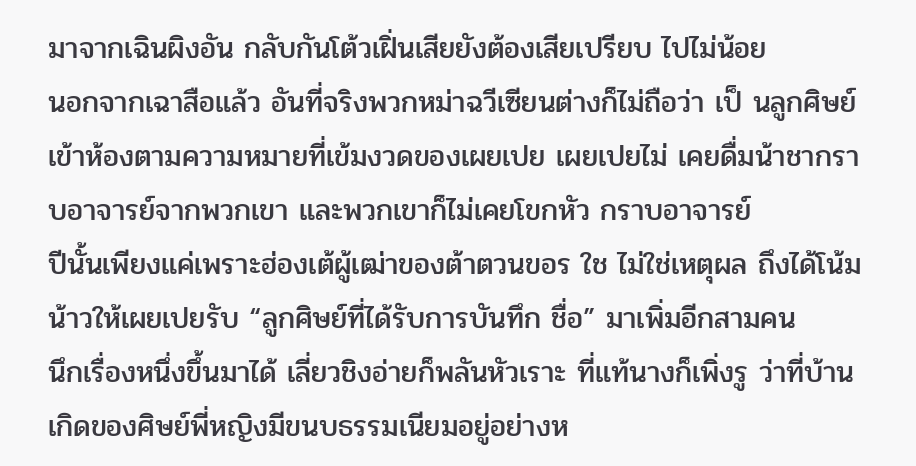มาจากเฉินผิงอัน กลับกันโต้วเฝิ่นเสียยังต้องเสียเปรียบ ไปไม่น้อย
นอกจากเฉาสือแล้ว อันที่จริงพวกหม่าฉวีเซียนต่างก็ไม่ถือว่า เป็ นลูกศิษย์เข้าห้องตามความหมายที่เข้มงวดของเผยเปย เผยเปยไม่ เคยดื่มน้าชากราบอาจารย์จากพวกเขา และพวกเขาก็ไม่เคยโขกหัว กราบอาจารย์
ปีนั้นเพียงแค่เพราะฮ่องเต้ผู้เฒ่าของต้าตวนขอร ใช ไม่ใช่เหตุผล ถึงได้โน้มน้าวให้เผยเปยรับ “ลูกศิษย์ที่ได้รับการบันทึก ชื่อ” มาเพิ่มอีกสามคน
นึกเรื่องหนึ่งขึ้นมาได้ เลี่ยวชิงอ่ายก็พลันหัวเราะ ที่แท้นางก็เพิ่งรู ว่าที่บ้านเกิดของศิษย์พี่หญิงมีขนบธรรมเนียมอยู่อย่างห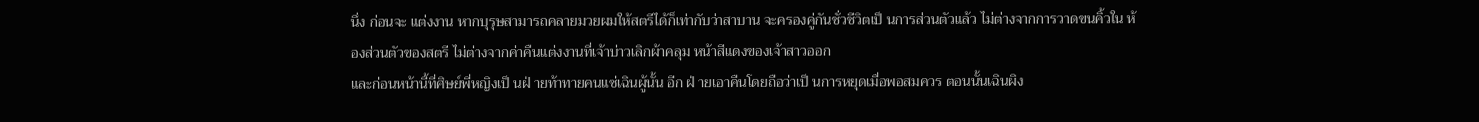นึ่ง ก่อนจะ แต่งงาน หากบุรุษสามารถคลายมวยผมให้สตรีได้ก็เท่ากับว่าสาบาน จะครองคู่กันชั่วชีวิตเป็ นการส่วนตัวแล้ว ไม่ต่างจากการวาดขนคิ้วใน ห้องส่วนตัวของสตรี ไม่ต่างจากค่าคืนแต่งงานที่เจ้าบ่าวเลิกผ้าคลุม หน้าสีแดงของเจ้าสาวออก
และก่อนหน้านี้ที่ศิษย์พี่หญิงเป็ นฝ่ ายท้าทายคนแซ่เฉินผู้นั้น อีก ฝ่ ายเอาคืนโดยถือว่าเป็ นการหยุดเมื่อพอสมควร ตอนนั้นเฉินผิง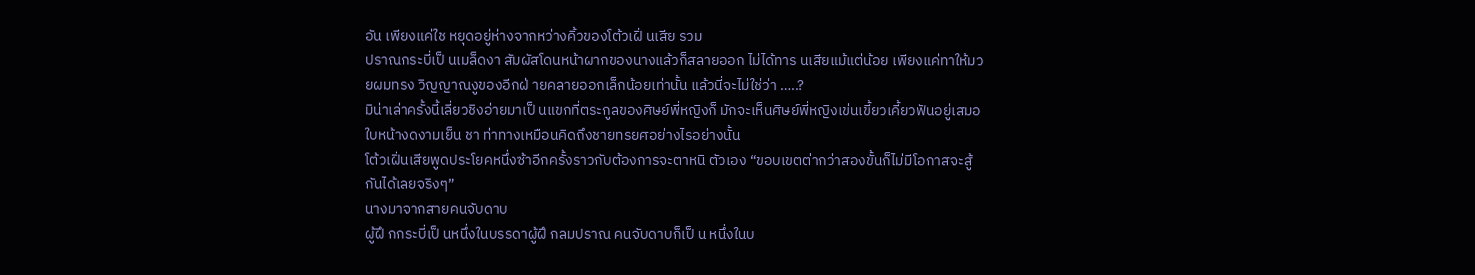อัน เพียงแค่ใช หยุดอยู่ห่างจากหว่างคิ้วของโต้วเฝิ่ นเสีย รวม
ปราณกระบี่เป็ นเมล็ดงา สัมผัสโดนหน้าผากของนางแล้วก็สลายออก ไม่ได้ทาร นเสียแม้แต่น้อย เพียงแค่ทาให้มวยผมทรง วิญญาณงูของอีกฝ่ ายคลายออกเล็กน้อยเท่านั้น แล้วนี่จะไม่ใช่ว่า …..?
มิน่าเล่าครั้งนี้เลี่ยวชิงอ่ายมาเป็ นแขกที่ตระกูลของศิษย์พี่หญิงก็ มักจะเห็นศิษย์พี่หญิงเข่นเขี้ยวเคี้ยวฟันอยู่เสมอ ใบหน้างดงามเย็น ชา ท่าทางเหมือนคิดถึงชายทรยศอย่างไรอย่างนั้น
โต้วเฝิ่นเสียพูดประโยคหนึ่งซ้าอีกครั้งราวกับต้องการจะตาหนิ ตัวเอง “ขอบเขตต่ากว่าสองขั้นก็ไม่มีโอกาสจะสู้กันได้เลยจริงๆ”
นางมาจากสายคนจับดาบ
ผู้ฝึ กกระบี่เป็ นหนึ่งในบรรดาผู้ฝึ กลมปราณ คนจับดาบก็เป็ น หนึ่งในบ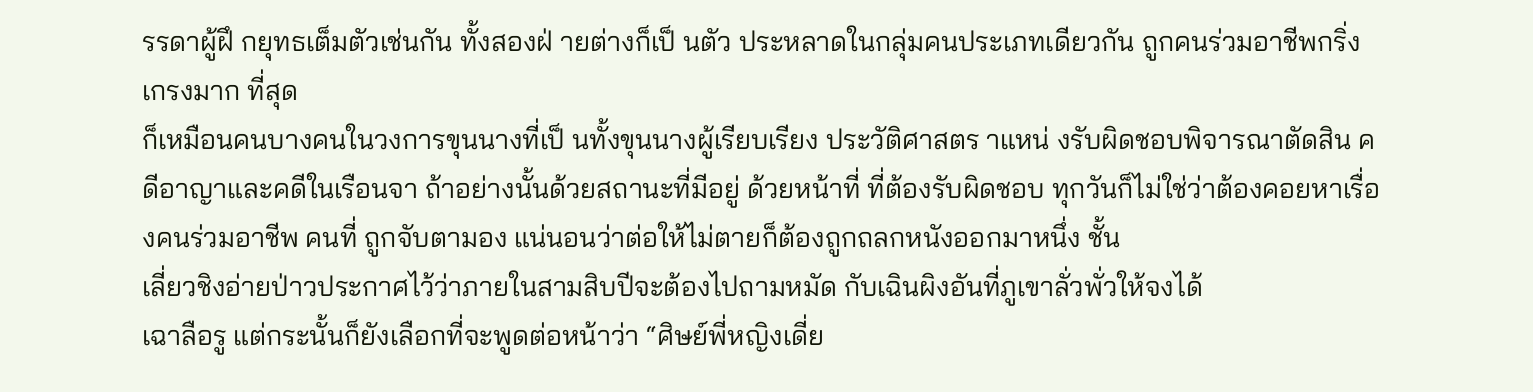รรดาผู้ฝึ กยุทธเต็มตัวเช่นกัน ทั้งสองฝ่ ายต่างก็เป็ นตัว ประหลาดในกลุ่มคนประเภทเดียวกัน ถูกคนร่วมอาชีพกริ่งเกรงมาก ที่สุด
ก็เหมือนคนบางคนในวงการขุนนางที่เป็ นทั้งขุนนางผู้เรียบเรียง ประวัติศาสตร าแหน่ งรับผิดชอบพิจารณาตัดสิน คดีอาญาและคดีในเรือนจา ถ้าอย่างนั้นด้วยสถานะที่มีอยู่ ด้วยหน้าที่ ที่ต้องรับผิดชอบ ทุกวันก็ไม่ใช่ว่าต้องคอยหาเรื่องคนร่วมอาชีพ คนที่ ถูกจับตามอง แน่นอนว่าต่อให้ไม่ตายก็ต้องถูกถลกหนังออกมาหนึ่ง ชั้น
เลี่ยวชิงอ่ายป่าวประกาศไว้ว่าภายในสามสิบปีจะต้องไปถามหมัด กับเฉินผิงอันที่ภูเขาลั่วพั่วให้จงได้
เฉาลือรู แต่กระนั้นก็ยังเลือกที่จะพูดต่อหน้าว่า “ศิษย์พี่หญิงเดี่ย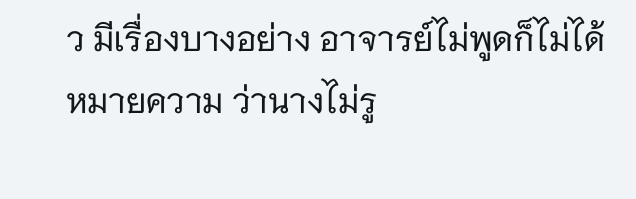ว มีเรื่องบางอย่าง อาจารย์ไม่พูดก็ไม่ได้หมายความ ว่านางไม่รู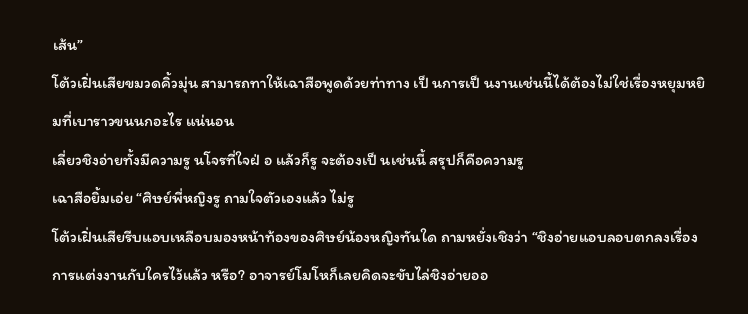เส้น”
โต้วเฝิ่นเสียขมวดคิ้วมุ่น สามารถทาให้เฉาสือพูดด้วยท่าทาง เป็ นการเป็ นงานเช่นนี้ได้ต้องไม่ใช่เรื่องหยุมหยิมที่เบาราวขนนกอะไร แน่นอน
เลี่ยวชิงอ่ายทั้งมีความรู นโจรที่ใจฝ่ อ แล้วก็รู จะต้องเป็ นเช่นนี้ สรุปก็คือความรู
เฉาสือยิ้มเอ่ย “ศิษย์พี่หญิงรู ถามใจตัวเองแล้ว ไม่รู
โต้วเฝิ่นเสียรีบแอบเหลือบมองหน้าท้องของศิษย์น้องหญิงทันใด ถามหยั่งเชิงว่า “ชิงอ่ายแอบลอบตกลงเรื่องการแต่งงานกับใครไว้แล้ว หรือ? อาจารย์โมโหก็เลยคิดจะขับไล่ชิงอ่ายออ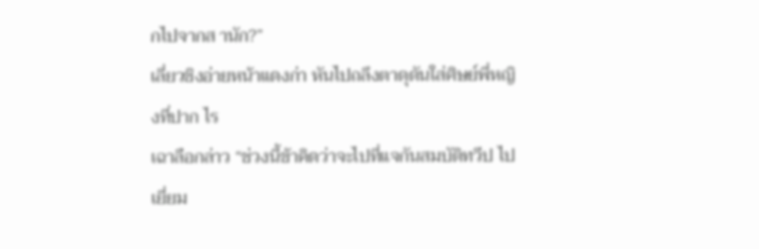กไปจากส านัก?”
เลี่ยวชิงอ่ายหน้าแดงก่า หันไปถลึงตาดุดันใส่ศิษย์พี่หญิงที่ปาก ไร
เฉาลือกล่าว “ช่วงนี้ข้าคิดว่าจะไปที่แจกันสมบัติทวีป ไปเยี่ยม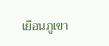เยือนภูเขา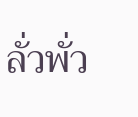ลั่วพั่ว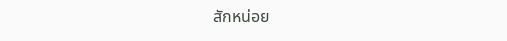สักหน่อย